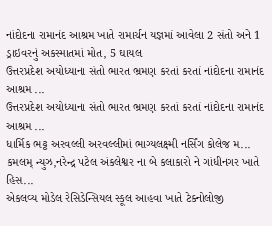નાંદોદના રામાનંદ આશ્રમ ખાતે રામાર્ચન યજ્ઞમાં આવેલા 2 સંતો અને 1 ડ્રાઇવરનું અકસ્માતમાં મોત, 5 ઘાયલ
ઉત્તરપ્રદેશ અયોધ્યાના સંતો ભારત ભ્રમણ કરતાં કરતાં નાંદોદના રામાનંદ આશ્રમ ...
ઉત્તરપ્રદેશ અયોધ્યાના સંતો ભારત ભ્રમણ કરતાં કરતાં નાંદોદના રામાનંદ આશ્રમ ...
ધાર્મિક ભટ્ટ અરવલ્લી અરવલ્લીમાં ભાગ્યલક્ષ્મી નર્સિંગ કોલેજ મ...
કમલમ્ ન્યુઝ,નરેન્દ્ર પટેલ અંકલેશ્વર ના બે કલાકારો ને ગાંધીનગર ખાતે હિસ...
એકલવ્ય મોડેલ રેસિડેન્સિયલ સ્કૂલ આહવા ખાતે ટેક્નોલોજી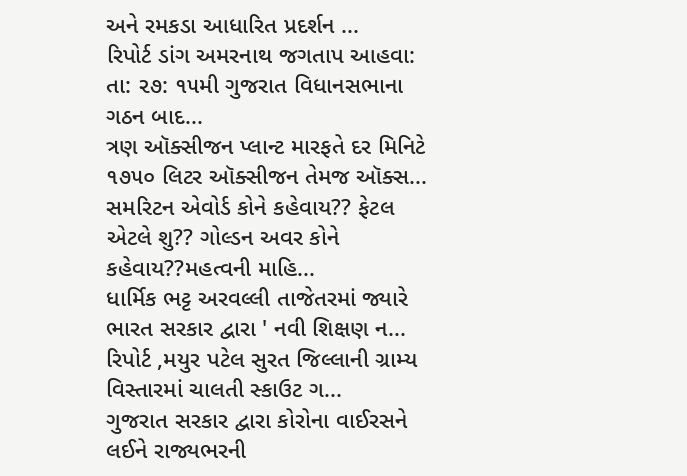અને રમકડા આધારિત પ્રદર્શન ...
રિપોર્ટ ડાંગ અમરનાથ જગતાપ આહવા: તા: ૨૭: ૧૫મી ગુજરાત વિધાનસભાના ગઠન બાદ...
ત્રણ ઑક્સીજન પ્લાન્ટ મારફતે દર મિનિટે ૧૭૫૦ લિટર ઑક્સીજન તેમજ ઑક્સ...
સમરિટન એવોર્ડ કોને કહેવાય?? ફેટલ એટલે શુ?? ગોલ્ડન અવર કોને કહેવાય??મહત્વની માહિ...
ધાર્મિક ભટ્ટ અરવલ્લી તાજેતરમાં જ્યારે ભારત સરકાર દ્વારા ' નવી શિક્ષણ ન...
રિપોર્ટ ,મયુર પટેલ સુરત જિલ્લાની ગ્રામ્ય વિસ્તારમાં ચાલતી સ્કાઉટ ગ...
ગુજરાત સરકાર દ્વારા કોરોના વાઈરસને લઈને રાજ્યભરની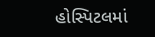હોસ્પિટલમાં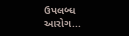ઉપલબ્ધ આરોગ...